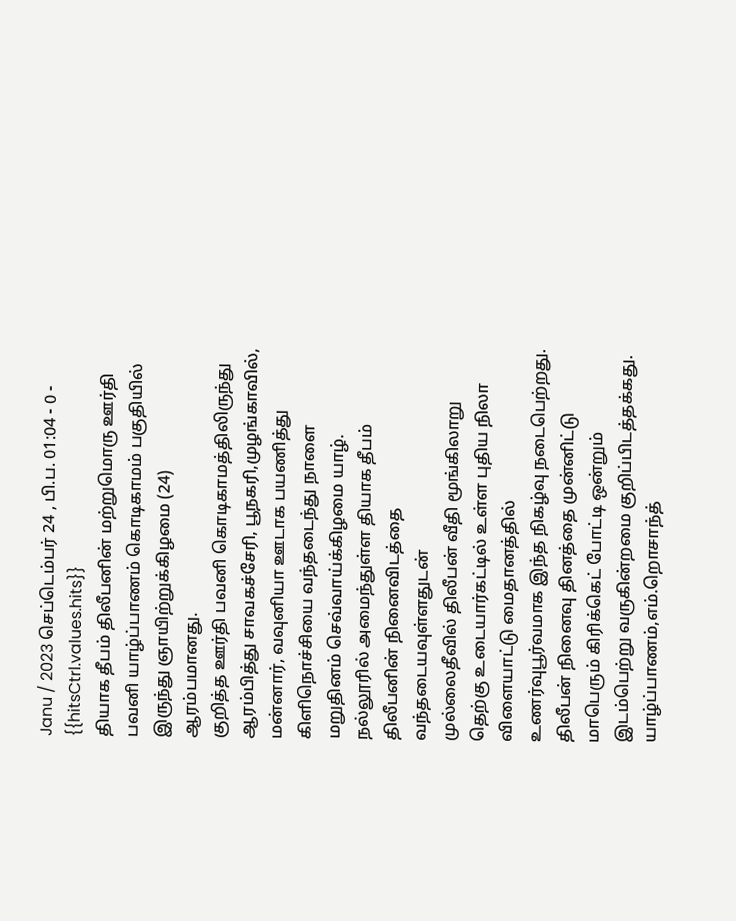Janu / 2023 செப்டெம்பர் 24 , பி.ப. 01:04 - 0 - {{hitsCtrl.values.hits}}
தியாக தீபம் திலீபனின் மற்றுமொரு ஊர்தி பவனி யாழ்ப்பாணம் கொடிகாமம் பகுதியில் இருந்து ஞாயிற்றுக்கிழமை (24) ஆரம்பமானது.
குறித்த ஊர்தி பவனி கொடிகாமத்திலிருந்து ஆரம்பித்து சாவகச்சேரி, பூநகரி,முழங்காவில், மன்னார், வவுனியா ஊடாக பயணித்து கிளிநொச்சியை வந்தடைந்து நாளை மறுதினம் செவ்வாய்க்கிழமை யாழ். நல்லூரில் அமைந்துள்ள தியாக தீபம் திலீபனின் நினைவிடத்தை வந்தடையவுள்ளதுடன்
முல்லைதீவில் திலீபன் வீதி மூங்கிலாறு தெற்கு உடையார்கட்டில் உள்ள புதிய நிலா விளையாட்டு மைதானத்தில் உணர்வுபூர்வமாக இந்த நிகழ்வு நடைபெற்றது. திலீபன் நினைவு தினத்தை முன்னிட்டு மாபெரும் கிரிக்கெட் போட்டி ஒன்றும் இடம்பெற்று வருகின்றமை குறிப்பிடத்தக்கது.
யாழ்ப்பாணம்,எம்.றொசாந்த்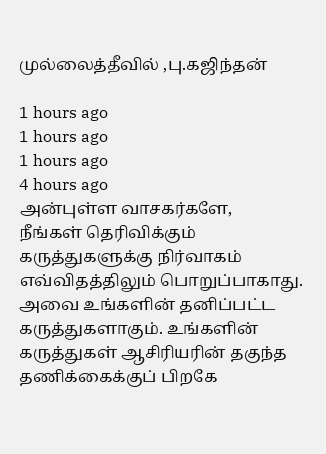முல்லைத்தீவில் ,பு.கஜிந்தன்

1 hours ago
1 hours ago
1 hours ago
4 hours ago
அன்புள்ள வாசகர்களே,
நீங்கள் தெரிவிக்கும் கருத்துகளுக்கு நிர்வாகம் எவ்விதத்திலும் பொறுப்பாகாது. அவை உங்களின் தனிப்பட்ட கருத்துகளாகும். உங்களின் கருத்துகள் ஆசிரியரின் தகுந்த தணிக்கைக்குப் பிறகே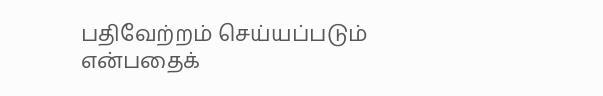பதிவேற்றம் செய்யப்படும் என்பதைக்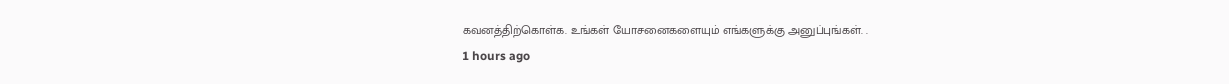கவனத்திற்கொள்க. உங்கள் யோசனைகளையும் எங்களுக்கு அனுப்புங்கள். .
1 hours ago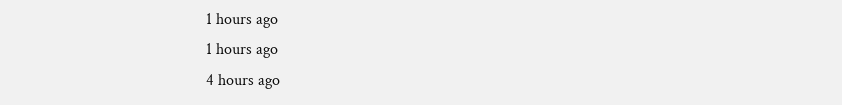1 hours ago
1 hours ago
4 hours ago